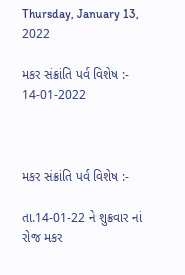Thursday, January 13, 2022

મકર સંક્રાંતિ પર્વ વિશેષ :- 14-01-2022



મકર સંક્રાંતિ પર્વ વિશેષ :-

તા.14-01-22 ને શુક્રવાર નાં રોજ મકર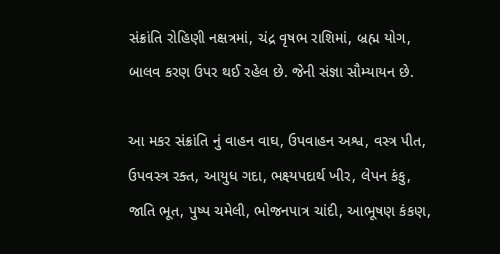સંક્રાંતિ રોહિણી નક્ષત્રમાં, ચંદ્ર વૃષભ રાશિમાં, બ્રહ્મ યોગ, બાલવ કરણ ઉપર થઈ રહેલ છે. જેની સંજ્ઞા સૌમ્યાયન છે.

આ મકર સંક્રાંતિ નું વાહન વાઘ, ઉપવાહન અશ્વ, વસ્ત્ર પીત, ઉપવસ્ત્ર રક્ત, આયુધ ગદા, ભક્ષ્યપદાર્થ ખીર, લેપન કંકુ, જાતિ ભૂત, પુષ્પ ચમેલી, ભોજનપાત્ર ચાંદી, આભૂષણ કંકણ,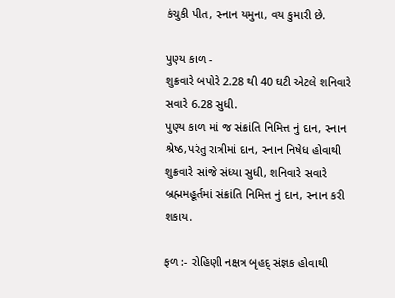કંચુકી પીત, સ્નાન યમુના, વય કુમારી છે.

પુણ્ય કાળ -
શુક્રવારે બપોરે 2.28 થી 40 ઘટી એટલે શનિવારે સવારે 6.28 સુધી.
પુણ્ય કાળ માં જ સંક્રાંતિ નિમિત્ત નું દાન, સ્નાન શ્રેષ્ઠ,પરંતુ રાત્રીમાં દાન, સ્નાન નિષેધ હોવાથી શુક્રવારે સાંજે સંધ્યા સુધી, શનિવારે સવારે બ્રહ્મમહૂર્તમાં સંક્રાંતિ નિમિત્ત નું દાન, સ્નાન કરી શકાય.

ફળ :- રોહિણી નક્ષત્ર બૃહદ્ સંજ્ઞક હોવાથી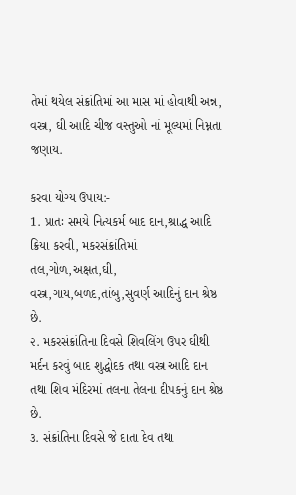તેમાં થયેલ સંક્રાંતિમાં આ માસ માં હોવાથી અન્ન, વસ્ત્ર, ઘી આદિ ચીજ વસ્તુઓ નાં મૂલ્યમાં નિમ્નતા જણાય.

કરવા યોગ્ય ઉપાય:-
1. પ્રાતઃ સમયે નિત્યકર્મ બાદ દાન,શ્રાદ્ધ આદિ ક્રિયા કરવી, મકરસંક્રાંતિમાં તલ,ગોળ,અક્ષત,ઘી, વસ્ત્ર,ગાય,બળદ,તાંબુ,સુવર્ણ આદિનું દાન શ્રેષ્ઠ છે.
૨. મકરસંક્રાંતિના દિવસે શિવલિંગ ઉપર ઘીથી મર્દન કરવું બાદ શુદ્ધોદક તથા વસ્ત્ર આદિ દાન તથા શિવ મંદિરમાં તલના તેલના દીપકનું દાન શ્રેષ્ઠ છે.
૩. સંક્રાંતિના દિવસે જે દાતા દેવ તથા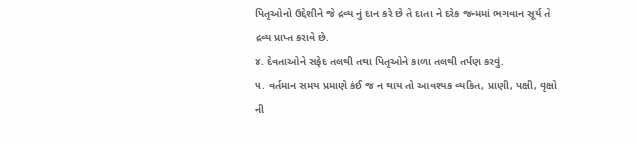પિતૃઓનો ઉદ્દેશીને જે દ્રવ્ય નું દાન કરે છે તે દાતા ને દરેક જન્મમાં ભગવાન સૂર્ય તે દ્રવ્ય પ્રાપ્ત કરાવે છે.
૪. દેવતાઓને સફેદ તલથી તથા પિતૃઓને કાળા તલથી તર્પણ કરવું.
૫. વર્તમાન સમય પ્રમાણે કંઈ જ ન થાય તો આવશ્યક વ્યકિત, પ્રાણી, પક્ષી, વૃક્ષો ની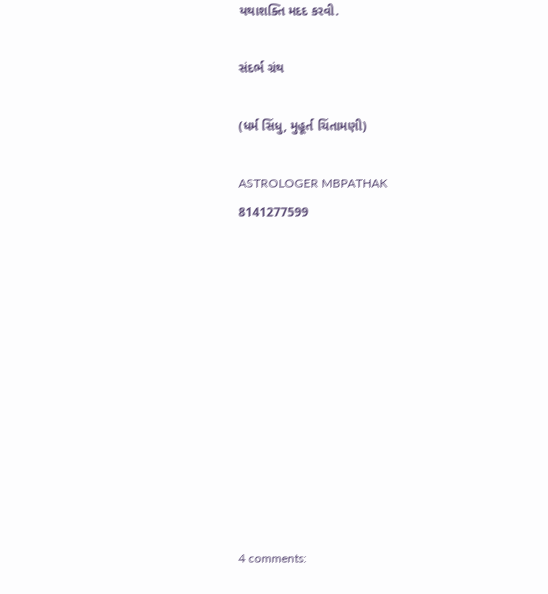યથાશક્તિ મદદ કરવી.

સંદર્ભ ગ્રંથ

(ધર્મ સિંધુ, મુહૂર્ત ચિંતામણી)

ASTROLOGER MBPATHAK
8141277599











4 comments: